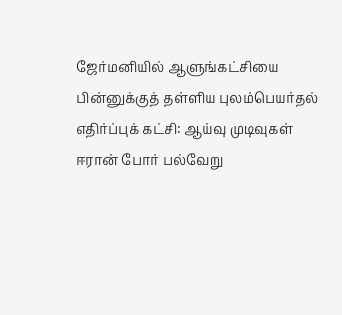ஜேர்மனியில் ஆளுங்கட்சியை பின்னுக்குத் தள்ளிய புலம்பெயர்தல் எதிர்ப்புக் கட்சி: ஆய்வு முடிவுகள்
ஈரான் போர் பல்வேறு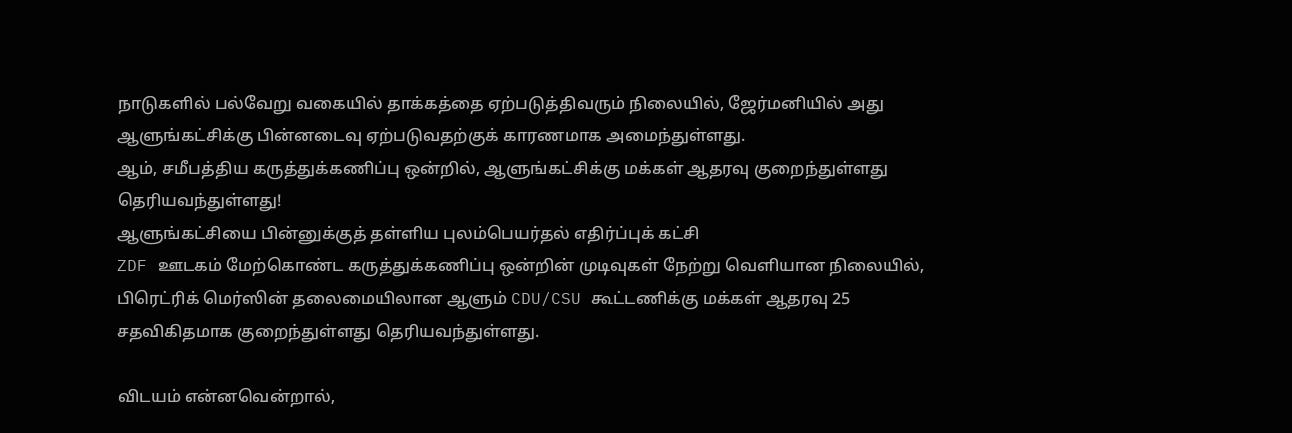நாடுகளில் பல்வேறு வகையில் தாக்கத்தை ஏற்படுத்திவரும் நிலையில், ஜேர்மனியில் அது ஆளுங்கட்சிக்கு பின்னடைவு ஏற்படுவதற்குக் காரணமாக அமைந்துள்ளது.
ஆம், சமீபத்திய கருத்துக்கணிப்பு ஒன்றில், ஆளுங்கட்சிக்கு மக்கள் ஆதரவு குறைந்துள்ளது தெரியவந்துள்ளது!
ஆளுங்கட்சியை பின்னுக்குத் தள்ளிய புலம்பெயர்தல் எதிர்ப்புக் கட்சி
ZDF ஊடகம் மேற்கொண்ட கருத்துக்கணிப்பு ஒன்றின் முடிவுகள் நேற்று வெளியான நிலையில், பிரெட்ரிக் மெர்ஸின் தலைமையிலான ஆளும் CDU/CSU கூட்டணிக்கு மக்கள் ஆதரவு 25 சதவிகிதமாக குறைந்துள்ளது தெரியவந்துள்ளது.

விடயம் என்னவென்றால்,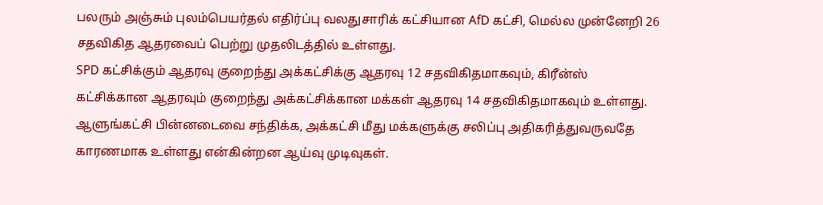பலரும் அஞ்சும் புலம்பெயர்தல் எதிர்ப்பு வலதுசாரிக் கட்சியான AfD கட்சி, மெல்ல முன்னேறி 26 சதவிகித ஆதரவைப் பெற்று முதலிடத்தில் உள்ளது.
SPD கட்சிக்கும் ஆதரவு குறைந்து அக்கட்சிக்கு ஆதரவு 12 சதவிகிதமாகவும், கிரீன்ஸ் கட்சிக்கான ஆதரவும் குறைந்து அக்கட்சிக்கான மக்கள் ஆதரவு 14 சதவிகிதமாகவும் உள்ளது.
ஆளுங்கட்சி பின்னடைவை சந்திக்க, அக்கட்சி மீது மக்களுக்கு சலிப்பு அதிகரித்துவருவதே காரணமாக உள்ளது என்கின்றன ஆய்வு முடிவுகள்.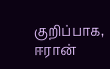குறிப்பாக, ஈரான்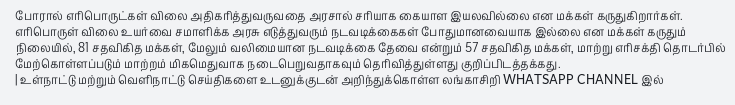போரால் எரிபொருட்கள் விலை அதிகரித்துவருவதை அரசால் சரியாக கையாள இயலவில்லை என மக்கள் கருதுகிறார்கள்.
எரிபொருள் விலை உயர்வை சமாளிக்க அரசு எடுத்துவரும் நடவடிக்கைகள் போதுமானவையாக இல்லை என மக்கள் கருதும் நிலையில், 81 சதவிகித மக்கள், மேலும் வலிமையான நடவடிக்கை தேவை என்றும் 57 சதவிகித மக்கள், மாற்று எரிசக்தி தொடர்பில் மேற்கொள்ளப்படும் மாற்றம் மிகமெதுவாக நடைபெறுவதாகவும் தெரிவித்துள்ளது குறிப்பிடத்தக்கது.
| உள்நாட்டு மற்றும் வெளிநாட்டு செய்திகளை உடனுக்குடன் அறிந்துக்கொள்ள லங்காசிறி WHATSAPP CHANNEL இல்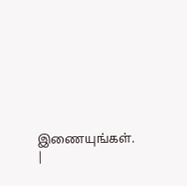இணையுங்கள். |